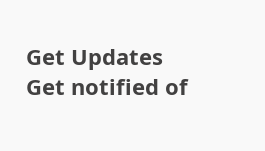Get Updates
Get notified of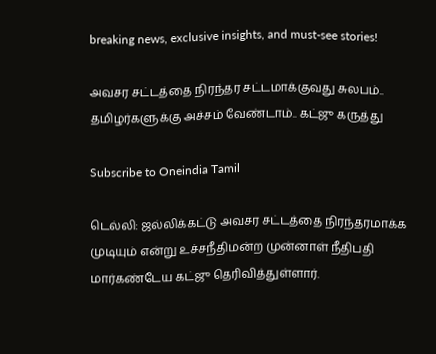breaking news, exclusive insights, and must-see stories!

அவசர சட்டத்தை நிரந்தர சட்டமாக்குவது சுலபம்.. தமிழர்களுக்கு அச்சம் வேண்டாம்.. கட்ஜு கருத்து

Subscribe to Oneindia Tamil

டெல்லி: ஜல்லிக்கட்டு அவசர சட்டத்தை நிரந்தரமாக்க முடியும் என்று உச்சநீதிமன்ற முன்னாள் நீதிபதி மார்கண்டேய கட்ஜு தெரிவித்துள்ளார்.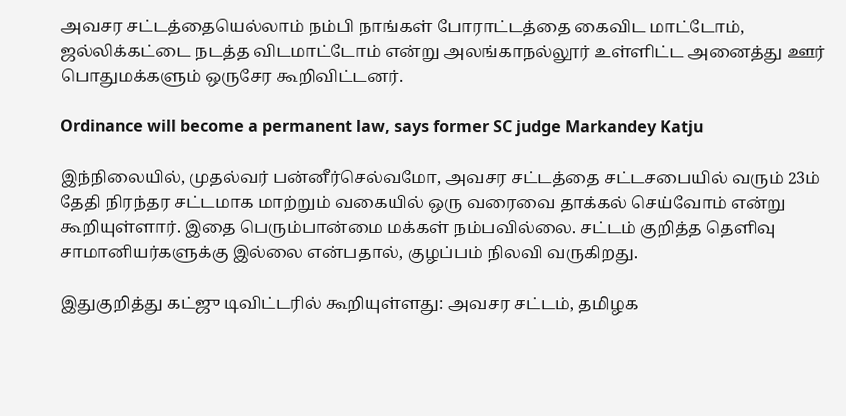அவசர சட்டத்தையெல்லாம் நம்பி நாங்கள் போராட்டத்தை கைவிட மாட்டோம், ஜல்லிக்கட்டை நடத்த விடமாட்டோம் என்று அலங்காநல்லூர் உள்ளிட்ட அனைத்து ஊர் பொதுமக்களும் ஒருசேர கூறிவிட்டனர்.

Ordinance will become a permanent law, says former SC judge Markandey Katju

இந்நிலையில், முதல்வர் பன்னீர்செல்வமோ, அவசர சட்டத்தை சட்டசபையில் வரும் 23ம் தேதி நிரந்தர சட்டமாக மாற்றும் வகையில் ஒரு வரைவை தாக்கல் செய்வோம் என்று கூறியுள்ளார். இதை பெரும்பான்மை மக்கள் நம்பவில்லை. சட்டம் குறித்த தெளிவு சாமானியர்களுக்கு இல்லை என்பதால், குழப்பம் நிலவி வருகிறது.

இதுகுறித்து கட்ஜு டிவிட்டரில் கூறியுள்ளது: அவசர சட்டம், தமிழக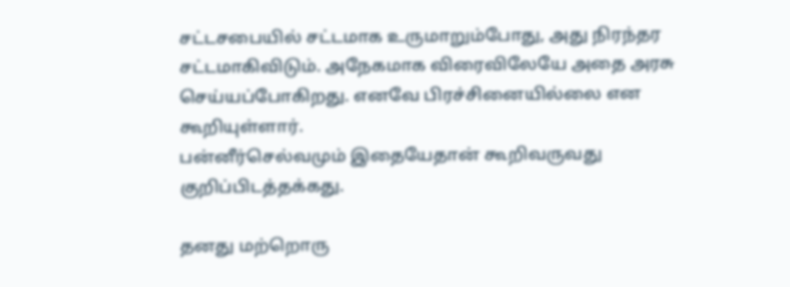சட்டசபையில் சட்டமாக உருமாறும்போது, அது நிரந்தர சட்டமாகிவிடும். அநேகமாக விரைவிலேயே அதை அரசு செய்யப்போகிறது. எனவே பிரச்சினையில்லை என கூறியுள்ளார்.
பன்னீர்செல்வமும் இதையேதான் கூறிவருவது குறிப்பிடத்தக்கது.

தனது மற்றொரு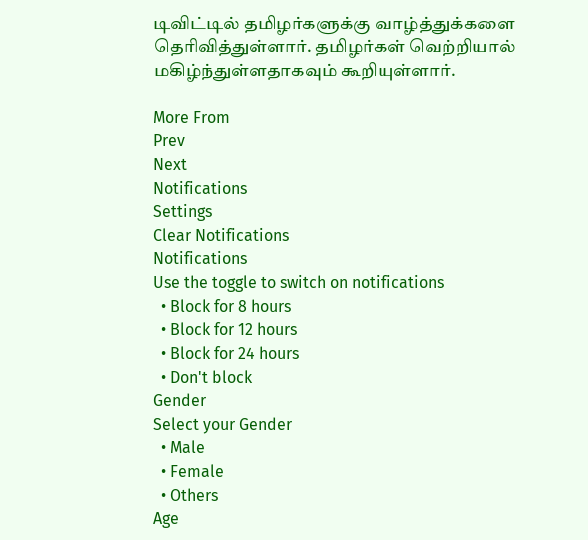டிவிட்டில் தமிழர்களுக்கு வாழ்த்துக்களை தெரிவித்துள்ளார். தமிழர்கள் வெற்றியால் மகிழ்ந்துள்ளதாகவும் கூறியுள்ளார்.

More From
Prev
Next
Notifications
Settings
Clear Notifications
Notifications
Use the toggle to switch on notifications
  • Block for 8 hours
  • Block for 12 hours
  • Block for 24 hours
  • Don't block
Gender
Select your Gender
  • Male
  • Female
  • Others
Age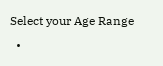Select your Age Range
  •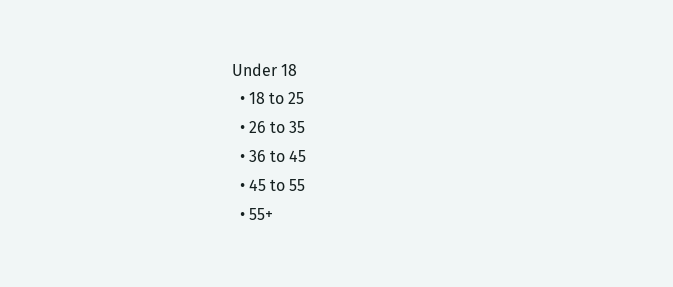Under 18
  • 18 to 25
  • 26 to 35
  • 36 to 45
  • 45 to 55
  • 55+